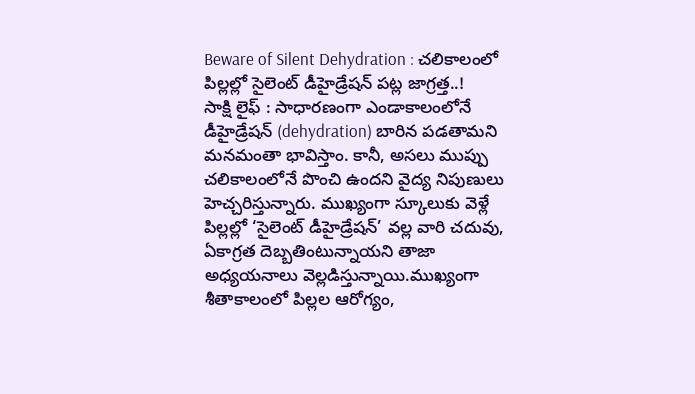Beware of Silent Dehydration : చలికాలంలో పిల్లల్లో సైలెంట్ డీహైడ్రేషన్ పట్ల జాగ్రత్త..!
సాక్షి లైఫ్ : సాధారణంగా ఎండాకాలంలోనే డీహైడ్రేషన్ (dehydration) బారిన పడతామని మనమంతా భావిస్తాం. కానీ, అసలు ముప్పు చలికాలంలోనే పొంచి ఉందని వైద్య నిపుణులు హెచ్చరిస్తున్నారు. ముఖ్యంగా స్కూలుకు వెళ్లే పిల్లల్లో ‘సైలెంట్ డీహైడ్రేషన్’ వల్ల వారి చదువు, ఏకాగ్రత దెబ్బతింటున్నాయని తాజా అధ్యయనాలు వెల్లడిస్తున్నాయి.ముఖ్యంగా శీతాకాలంలో పిల్లల ఆరోగ్యం,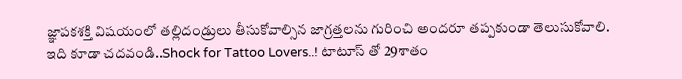జ్ఞాపకశక్తి విషయంలో తల్లిదండ్రులు తీసుకోవాల్సిన జాగ్రత్తలను గురించి అందరూ తప్పకుండా తెలుసుకోవాలి.
ఇది కూడా చదవండి..Shock for Tattoo Lovers..! టాటూస్ తో 29శాతం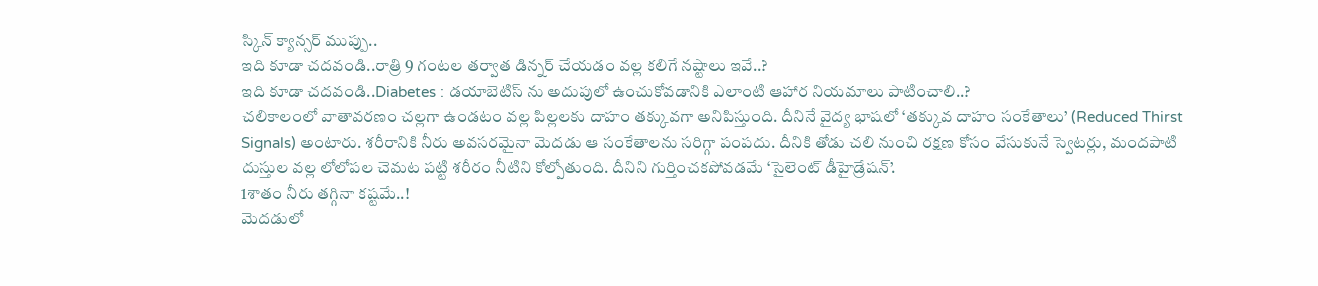స్కిన్ క్యాన్సర్ ముప్పు..
ఇది కూడా చదవండి..రాత్రి 9 గంటల తర్వాత డిన్నర్ చేయడం వల్ల కలిగే నష్టాలు ఇవే..?
ఇది కూడా చదవండి..Diabetes : డయాబెటిస్ ను అదుపులో ఉంచుకోవడానికి ఎలాంటి ఆహార నియమాలు పాటించాలి..?
చలికాలంలో వాతావరణం చల్లగా ఉండటం వల్ల పిల్లలకు దాహం తక్కువగా అనిపిస్తుంది. దీనినే వైద్య భాషలో ‘తక్కువ దాహం సంకేతాలు’ (Reduced Thirst Signals) అంటారు. శరీరానికి నీరు అవసరమైనా మెదడు ఆ సంకేతాలను సరిగ్గా పంపదు. దీనికి తోడు చలి నుంచి రక్షణ కోసం వేసుకునే స్వెటర్లు, మందపాటి దుస్తుల వల్ల లోలోపల చెమట పట్టి శరీరం నీటిని కోల్పోతుంది. దీనిని గుర్తించకపోవడమే ‘సైలెంట్ డీహైడ్రేషన్’.
1శాతం నీరు తగ్గినా కష్టమే..!
మెదడులో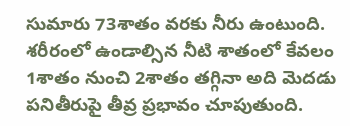సుమారు 73శాతం వరకు నీరు ఉంటుంది. శరీరంలో ఉండాల్సిన నీటి శాతంలో కేవలం 1శాతం నుంచి 2శాతం తగ్గినా అది మెదడు పనితీరుపై తీవ్ర ప్రభావం చూపుతుంది.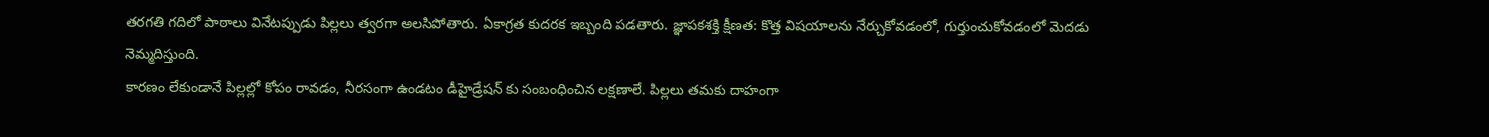తరగతి గదిలో పాఠాలు వినేటప్పుడు పిల్లలు త్వరగా అలసిపోతారు. ఏకాగ్రత కుదరక ఇబ్బంది పడతారు. జ్ఞాపకశక్తి క్షీణత: కొత్త విషయాలను నేర్చుకోవడంలో, గుర్తుంచుకోవడంలో మెదడు నెమ్మదిస్తుంది.
కారణం లేకుండానే పిల్లల్లో కోపం రావడం, నీరసంగా ఉండటం డీహైడ్రేషన్ కు సంబంధించిన లక్షణాలే. పిల్లలు తమకు దాహంగా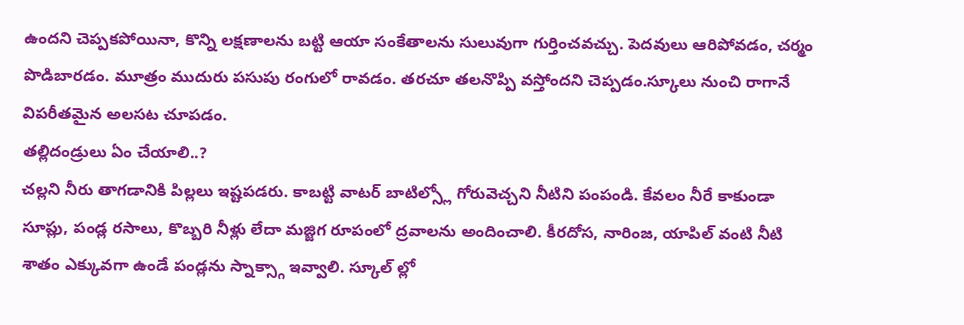ఉందని చెప్పకపోయినా, కొన్ని లక్షణాలను బట్టి ఆయా సంకేతాలను సులువుగా గుర్తించవచ్చు. పెదవులు ఆరిపోవడం, చర్మం పొడిబారడం. మూత్రం ముదురు పసుపు రంగులో రావడం. తరచూ తలనొప్పి వస్తోందని చెప్పడం.స్కూలు నుంచి రాగానే విపరీతమైన అలసట చూపడం.
తల్లిదండ్రులు ఏం చేయాలి..?
చల్లని నీరు తాగడానికి పిల్లలు ఇష్టపడరు. కాబట్టి వాటర్ బాటిల్స్లో గోరువెచ్చని నీటిని పంపండి. కేవలం నీరే కాకుండా సూప్లు, పండ్ల రసాలు, కొబ్బరి నీళ్లు లేదా మజ్జిగ రూపంలో ద్రవాలను అందించాలి. కీరదోస, నారింజ, యాపిల్ వంటి నీటి శాతం ఎక్కువగా ఉండే పండ్లను స్నాక్స్గా ఇవ్వాలి. స్కూల్ ల్లో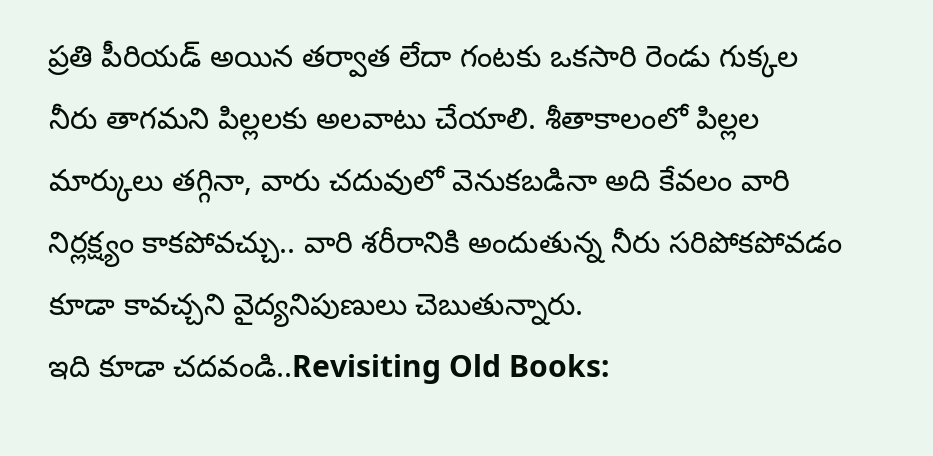ప్రతి పీరియడ్ అయిన తర్వాత లేదా గంటకు ఒకసారి రెండు గుక్కల నీరు తాగమని పిల్లలకు అలవాటు చేయాలి. శీతాకాలంలో పిల్లల మార్కులు తగ్గినా, వారు చదువులో వెనుకబడినా అది కేవలం వారి నిర్లక్ష్యం కాకపోవచ్చు.. వారి శరీరానికి అందుతున్న నీరు సరిపోకపోవడం కూడా కావచ్చని వైద్యనిపుణులు చెబుతున్నారు.
ఇది కూడా చదవండి..Revisiting Old Books: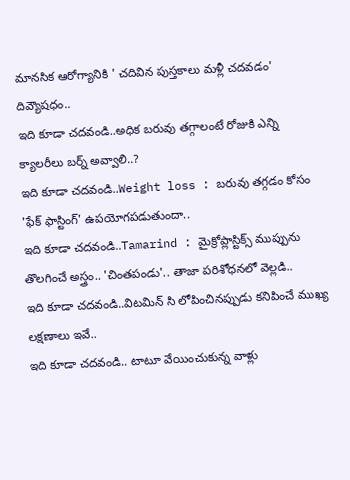మానసిక ఆరోగ్యానికి ' చదివిన పుస్తకాలు మళ్లీ చదవడం' దివ్యౌషధం..
ఇది కూడా చదవండి..అధిక బరువు తగ్గాలంటే రోజుకి ఎన్ని క్యాలరీలు బర్న్ అవ్వాలి..?
ఇది కూడా చదవండి..Weight loss : బరువు తగ్గడం కోసం 'ఫేక్ ఫాస్టింగ్' ఉపయోగపడుతుందా..
ఇది కూడా చదవండి..Tamarind : మైక్రోప్లాస్టిక్స్ ముప్పును తొలగించే అస్త్రం.. 'చింతపండు'.. తాజా పరిశోధనలో వెల్లడి..
ఇది కూడా చదవండి..విటమిన్ సి లోపించినప్పుడు కనిపించే ముఖ్య లక్షణాలు ఇవే..
ఇది కూడా చదవండి.. టాటూ వేయించుకున్న వాళ్లు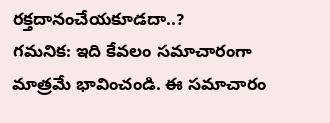రక్తదానంచేయకూడదా..?
గమనిక: ఇది కేవలం సమాచారంగా మాత్రమే భావించండి. ఈ సమాచారం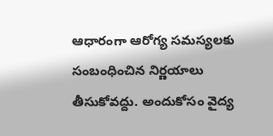ఆధారంగా ఆరోగ్య సమస్యలకు సంబంధించిన నిర్ణయాలు తీసుకోవద్దు. అందుకోసం వైద్య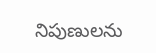నిపుణులను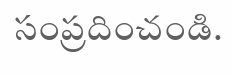సంప్రదించండి.